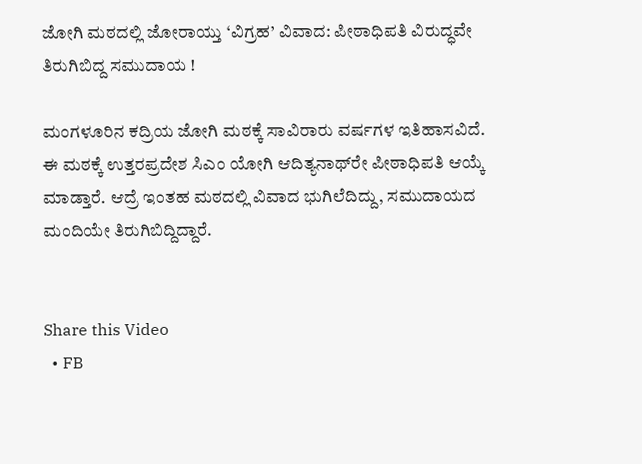ಜೋಗಿ ಮಠದಲ್ಲಿ ಜೋರಾಯ್ತು ‘ವಿಗ್ರಹ’ ವಿವಾದ: ಪೀಠಾಧಿಪತಿ ವಿರುದ್ಧವೇ ತಿರುಗಿಬಿದ್ದ ಸಮುದಾಯ !

ಮಂಗಳೂರಿನ ಕದ್ರಿಯ ಜೋಗಿ ಮಠಕ್ಕೆ ಸಾವಿರಾರು ವರ್ಷಗಳ ಇತಿಹಾಸವಿದೆ. ಈ ಮಠಕ್ಕೆ ಉತ್ತರಪ್ರದೇಶ ಸಿಎಂ ಯೋಗಿ ಆದಿತ್ಯನಾಥ್‌ರೇ ಪೀಠಾಧಿಪತಿ ಆಯ್ಕೆ ಮಾಡ್ತಾರೆ. ಆದ್ರೆ ಇಂತಹ ಮಠದಲ್ಲಿ ವಿವಾದ ಭುಗಿಲೆದಿದ್ದು, ಸಮುದಾಯದ ಮಂದಿಯೇ ತಿರುಗಿಬಿದ್ದಿದ್ದಾರೆ.


Share this Video
  • FB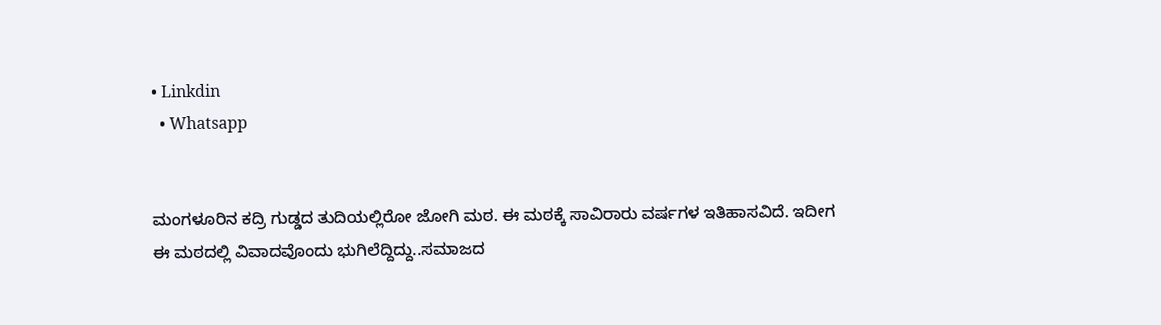• Linkdin
  • Whatsapp


ಮಂಗಳೂರಿನ ಕದ್ರಿ ಗುಡ್ಡದ ತುದಿಯಲ್ಲಿರೋ ಜೋಗಿ ಮಠ. ಈ ಮಠಕ್ಕೆ ಸಾವಿರಾರು ವರ್ಷಗಳ ಇತಿಹಾಸವಿದೆ. ಇದೀಗ ಈ ಮಠದಲ್ಲಿ ವಿವಾದವೊಂದು ಭುಗಿಲೆದ್ದಿದ್ದು..ಸಮಾಜದ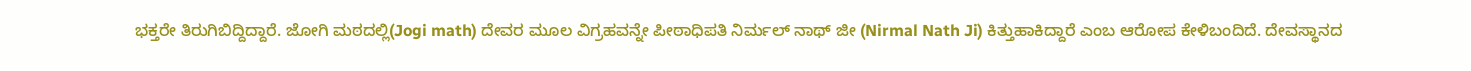ಭಕ್ತರೇ ತಿರುಗಿಬಿದ್ದಿದ್ದಾರೆ. ಜೋಗಿ ಮಠದಲ್ಲಿ(Jogi math) ದೇವರ ಮೂಲ ವಿಗ್ರಹವನ್ನೇ ಪೀಠಾಧಿಪತಿ ನಿರ್ಮಲ್ ನಾಥ್ ಜೀ (Nirmal Nath Ji) ಕಿತ್ತುಹಾಕಿದ್ದಾರೆ ಎಂಬ ಆರೋಪ ಕೇಳಿಬಂದಿದೆ. ದೇವಸ್ಥಾನದ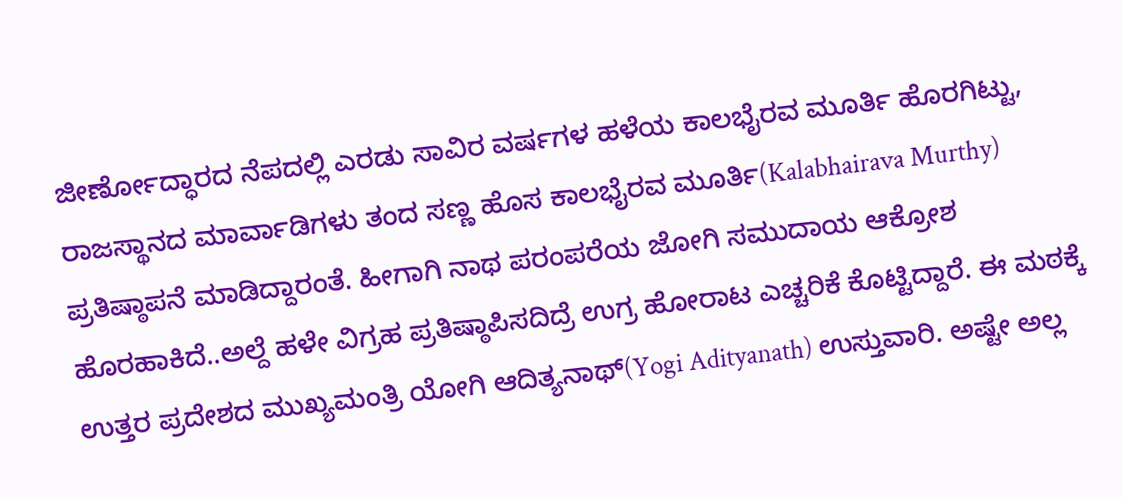ಜೀರ್ಣೋದ್ಧಾರದ ನೆಪದಲ್ಲಿ ಎರಡು ಸಾವಿರ ವರ್ಷಗಳ ಹಳೆಯ ಕಾಲಭೈರವ ಮೂರ್ತಿ ಹೊರಗಿಟ್ಟು, ರಾಜಸ್ಥಾನದ ಮಾರ್ವಾಡಿಗಳು ತಂದ ಸಣ್ಣ ಹೊಸ ಕಾಲಭೈರವ ಮೂರ್ತಿ(Kalabhairava Murthy) ಪ್ರತಿಷ್ಠಾಪನೆ ಮಾಡಿದ್ದಾರಂತೆ. ಹೀಗಾಗಿ ನಾಥ ಪರಂಪರೆಯ ಜೋಗಿ ಸಮುದಾಯ ಆಕ್ರೋಶ ಹೊರಹಾಕಿದೆ..ಅಲ್ದೆ ಹಳೇ ವಿಗ್ರಹ ಪ್ರತಿಷ್ಠಾಪಿಸದಿದ್ರೆ ಉಗ್ರ ಹೋರಾಟ ಎಚ್ಚರಿಕೆ ಕೊಟ್ಟಿದ್ದಾರೆ. ಈ ಮಠಕ್ಕೆ ಉತ್ತರ ಪ್ರದೇಶದ ಮುಖ್ಯಮಂತ್ರಿ ಯೋಗಿ ಆದಿತ್ಯನಾಥ್(Yogi Adityanath) ಉಸ್ತುವಾರಿ. ಅಷ್ಟೇ ಅಲ್ಲ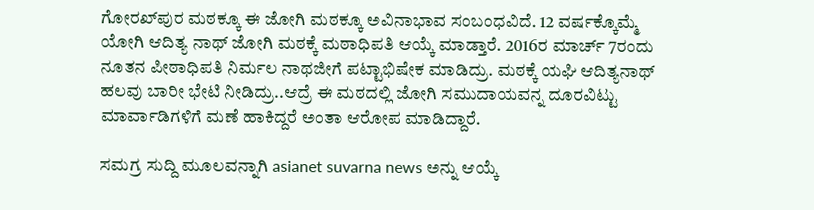ಗೋರಖ್‌ಪುರ ಮಠಕ್ಕೂ ಈ ಜೋಗಿ ಮಠಕ್ಕೂ ಅವಿನಾಭಾವ ಸಂಬಂಧವಿದೆ. 12 ವರ್ಷಕ್ಕೊಮ್ಮೆ ಯೋಗಿ ಆದಿತ್ಯ ನಾಥ್‌ ಜೋಗಿ ಮಠಕ್ಕೆ ಮಠಾಧಿಪತಿ ಆಯ್ಕೆ ಮಾಡ್ತಾರೆ. 2016ರ ಮಾರ್ಚ್ 7ರಂದು ನೂತನ ಪೀಠಾಧಿಪತಿ ನಿರ್ಮಲ ನಾಥಜೀಗೆ ಪಟ್ಟಾಭಿಷೇಕ ಮಾಡಿದ್ರು. ಮಠಕ್ಕೆ ಯಘಿ ಆದಿತ್ಯನಾಥ್ ಹಲವು ಬಾರೀ ಭೇಟಿ ನೀಡಿದ್ರು..ಆದ್ರೆ ಈ ಮಠದಲ್ಲಿ ಜೋಗಿ ಸಮುದಾಯವನ್ನ ದೂರವಿಟ್ಟು ಮಾರ್ವಾಡಿಗಳಿಗೆ ಮಣೆ ಹಾಕಿದ್ದರೆ ಅಂತಾ ಆರೋಪ ಮಾಡಿದ್ದಾರೆ.

ಸಮಗ್ರ ಸುದ್ದಿ ಮೂಲವನ್ನಾಗಿ asianet suvarna news ಅನ್ನು ಆಯ್ಕೆ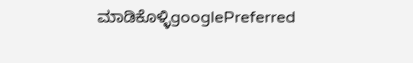ಮಾಡಿಕೊಳ್ಳಿgooglePreferred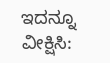ಇದನ್ನೂ ವೀಕ್ಷಿಸಿ: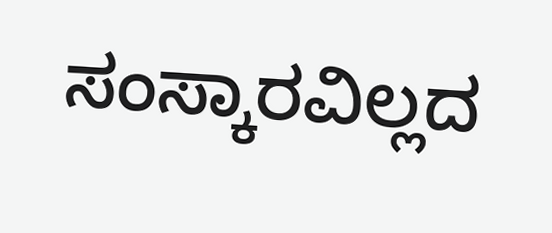ಸಂಸ್ಕಾರವಿಲ್ಲದ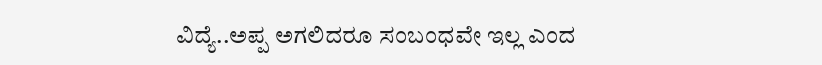ವಿದ್ಯೆ..ಅಪ್ಪ ಅಗಲಿದರೂ ಸಂಬಂಧವೇ ಇಲ್ಲ ಎಂದ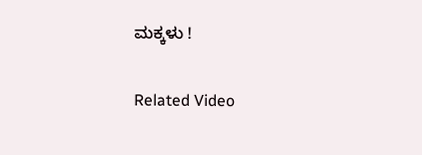ಮಕ್ಕಳು !

Related Video